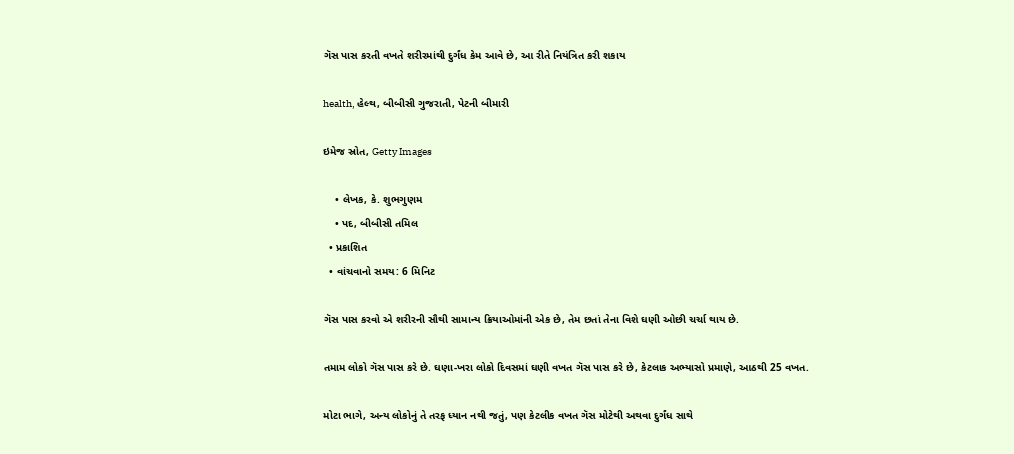ગૅસ પાસ કરતી વખતે શરીરમાંથી દુર્ગંધ કેમ આવે છે, આ રીતે નિયંત્રિત કરી શકાય

health, હેલ્થ, બીબીસી ગુજરાતી, પેટની બીમારી

ઇમેજ સ્રોત, Getty Images

    • લેખક, કે. શુભગુણમ
    • પદ, બીબીસી તમિલ
  • પ્રકાશિત
  • વાંચવાનો સમય: 6 મિનિટ

ગૅસ પાસ કરવો એ શરીરની સૌથી સામાન્ય ક્રિયાઓમાંની એક છે, તેમ છતાં તેના વિશે ઘણી ઓછી ચર્ચા થાય છે.

તમામ લોકો ગૅસ પાસ કરે છે. ઘણા-ખરા લોકો દિવસમાં ઘણી વખત ગૅસ પાસ કરે છે, કેટલાક અભ્યાસો પ્રમાણે, આઠથી 25 વખત.

મોટા ભાગે, અન્ય લોકોનું તે તરફ ધ્યાન નથી જતું, પણ કેટલીક વખત ગૅસ મોટેથી અથવા દુર્ગંધ સાથે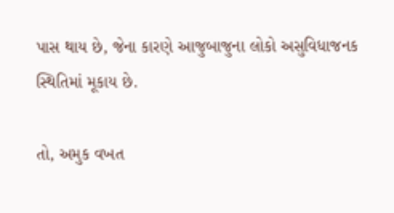પાસ થાય છે, જેના કારણે આજુબાજુના લોકો અસુવિધાજનક સ્થિતિમાં મૂકાય છે.

તો, અમુક વખત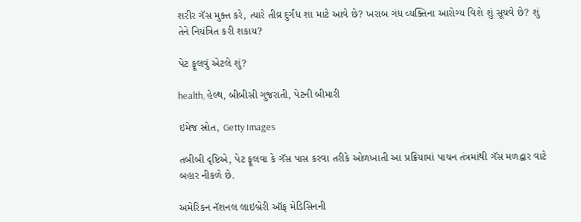શરીર ગૅસ મુક્ત કરે, ત્યારે તીવ્ર દુર્ગંધ શા માટે આવે છે? ખરાબ ગંધ વ્યક્તિના આરોગ્ય વિશે શું સૂચવે છે? શું તેને નિયંત્રિત કરી શકાય?

પેટ ફૂલવું એટલે શું?

health, હેલ્થ, બીબીસી ગુજરાતી, પેટની બીમારી

ઇમેજ સ્રોત, Getty Images

તબીબી દૃષ્ટિએ, પેટ ફૂલવા કે ગૅસ પાસ કરવા તરીકે ઓળખાતી આ પ્રક્રિયામાં પાચન તંત્રમાંથી ગૅસ મળદ્વાર વાટે બહાર નીકળે છે.

અમેરિકન નૅશનલ લાઇબ્રેરી ઑફ મેડિસિનની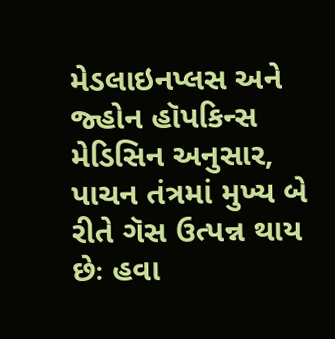મેડલાઇનપ્લસ અને જ્હોન હૉપકિન્સ મેડિસિન અનુસાર, પાચન તંત્રમાં મુખ્ય બે રીતે ગૅસ ઉત્પન્ન થાય છેઃ હવા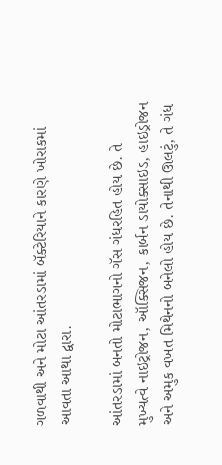ગળવાથી અને મોટા આંતરડામાં બૅક્ટેરિયાને કારણે ખોરાકમાં આવતા આથા દ્વારા.

આંતરડામાં બનતો મોટાભાગનો ગૅસ ગંધરહિત હોય છે. તે મુખ્યત્વે નાઇટ્રોજન, ઑક્સિજન, કાર્બન ડાયોક્સાઇડ, હાઇડ્રોજન અને અમુક વખત મિથેનનો બનેલો હોય છે. તેનાથી ઊલટું, તે ગંધ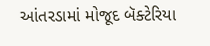આંતરડામાં મોજૂદ બૅક્ટેરિયા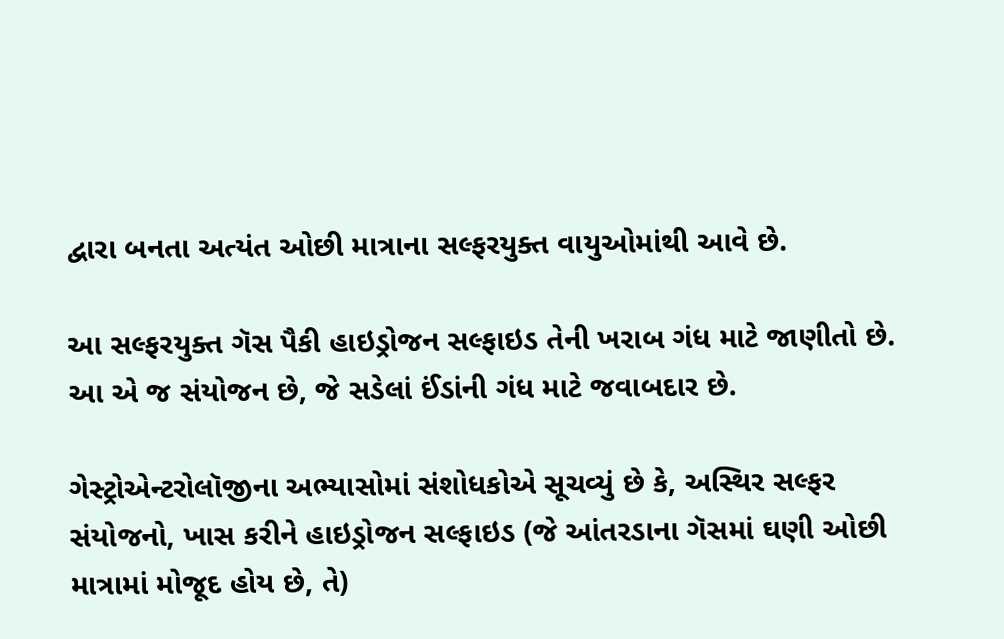દ્વારા બનતા અત્યંત ઓછી માત્રાના સલ્ફરયુક્ત વાયુઓમાંથી આવે છે.

આ સલ્ફરયુક્ત ગૅસ પૈકી હાઇડ્રોજન સલ્ફાઇડ તેની ખરાબ ગંધ માટે જાણીતો છે. આ એ જ સંયોજન છે, જે સડેલાં ઈંડાંની ગંધ માટે જવાબદાર છે.

ગેસ્ટ્રોએન્ટરોલૉજીના અભ્યાસોમાં સંશોધકોએ સૂચવ્યું છે કે, અસ્થિર સલ્ફર સંયોજનો, ખાસ કરીને હાઇડ્રોજન સલ્ફાઇડ (જે આંતરડાના ગૅસમાં ઘણી ઓછી માત્રામાં મોજૂદ હોય છે, તે)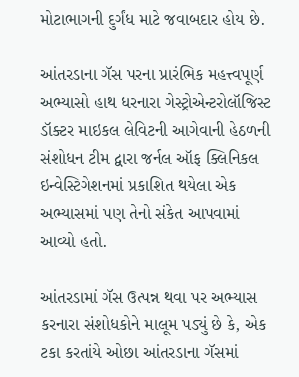મોટાભાગની દુર્ગંધ માટે જવાબદાર હોય છે.

આંતરડાના ગૅસ પરના પ્રારંભિક મહત્ત્વપૂર્ણ અભ્યાસો હાથ ધરનારા ગેસ્ટ્રોએન્ટરોલૉજિસ્ટ ડૉક્ટર માઇકલ લેવિટની આગેવાની હેઠળની સંશોધન ટીમ દ્વારા જર્નલ ઑફ ક્લિનિકલ ઇન્વેસ્ટિગેશનમાં પ્રકાશિત થયેલા એક અભ્યાસમાં પણ તેનો સંકેત આપવામાં આવ્યો હતો.

આંતરડામાં ગૅસ ઉત્પન્ન થવા પર અભ્યાસ કરનારા સંશોધકોને માલૂમ પડ્યું છે કે, એક ટકા કરતાંયે ઓછા આંતરડાના ગૅસમાં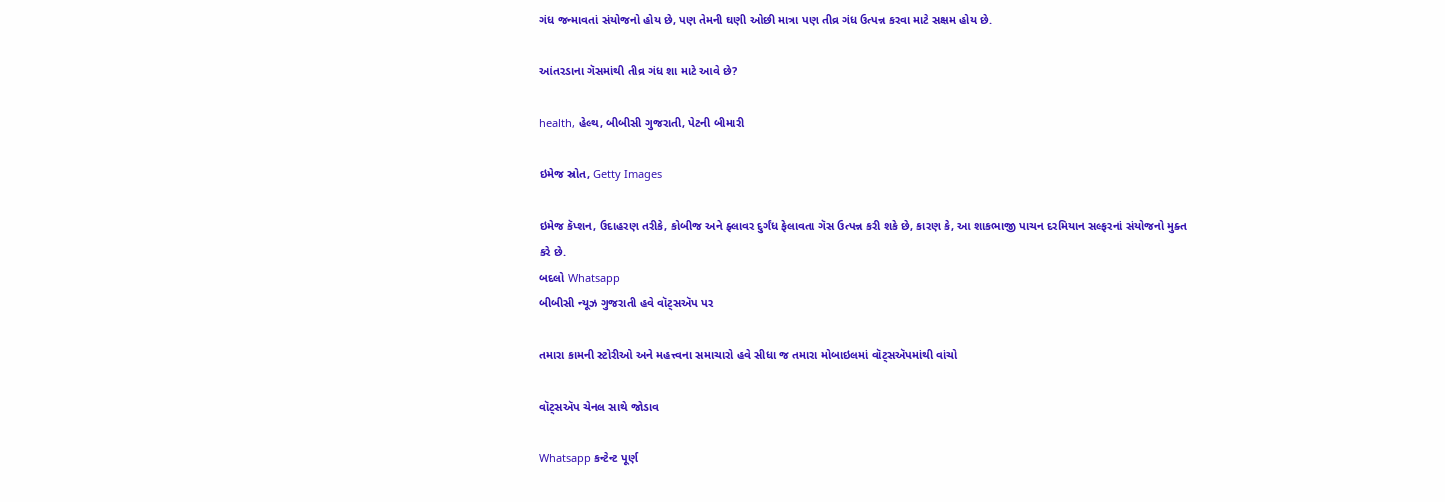ગંધ જન્માવતાં સંયોજનો હોય છે, પણ તેમની ઘણી ઓછી માત્રા પણ તીવ્ર ગંધ ઉત્પન્ન કરવા માટે સક્ષમ હોય છે.

આંતરડાના ગૅસમાંથી તીવ્ર ગંધ શા માટે આવે છે?

health, હેલ્થ, બીબીસી ગુજરાતી, પેટની બીમારી

ઇમેજ સ્રોત, Getty Images

ઇમેજ કૅપ્શન, ઉદાહરણ તરીકે, કોબીજ અને ફ્લાવર દુર્ગંધ ફેલાવતા ગૅસ ઉત્પન્ન કરી શકે છે, કારણ કે, આ શાકભાજી પાચન દરમિયાન સલ્ફરનાં સંયોજનો મુક્ત કરે છે.
બદલો Whatsapp
બીબીસી ન્યૂઝ ગુજરાતી હવે વૉટ્સઍપ પર

તમારા કામની સ્ટોરીઓ અને મહત્ત્વના સમાચારો હવે સીધા જ તમારા મોબાઇલમાં વૉટ્સઍપમાંથી વાંચો

વૉટ્સઍપ ચેનલ સાથે જોડાવ

Whatsapp કન્ટેન્ટ પૂર્ણ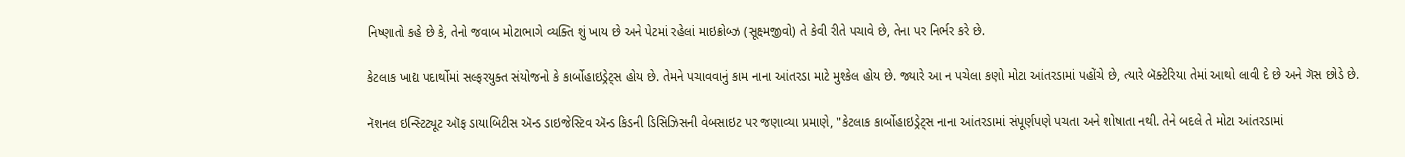નિષ્ણાતો કહે છે કે, તેનો જવાબ મોટાભાગે વ્યક્તિ શું ખાય છે અને પેટમાં રહેલાં માઇક્રોબ્ઝ (સૂક્ષ્મજીવો) તે કેવી રીતે પચાવે છે, તેના પર નિર્ભર કરે છે.

કેટલાક ખાદ્ય પદાર્થોમાં સલ્ફરયુક્ત સંયોજનો કે કાર્બોહાઇડ્રેટ્સ હોય છે. તેમને પચાવવાનું કામ નાના આંતરડા માટે મુશ્કેલ હોય છે. જ્યારે આ ન પચેલા કણો મોટા આંતરડામાં પહોંચે છે, ત્યારે બૅક્ટેરિયા તેમાં આથો લાવી દે છે અને ગૅસ છોડે છે.

નૅશનલ ઇન્સ્ટિટ્યૂટ ઑફ ડાયાબિટીસ ઍન્ડ ડાઇજેસ્ટિવ ઍન્ડ કિડની ડિસિઝિસની વેબસાઇટ પર જણાવ્યા પ્રમાણે, "કેટલાક કાર્બોહાઇડ્રેટ્સ નાના આંતરડામાં સંપૂર્ણપણે પચતા અને શોષાતા નથી. તેને બદલે તે મોટા આંતરડામાં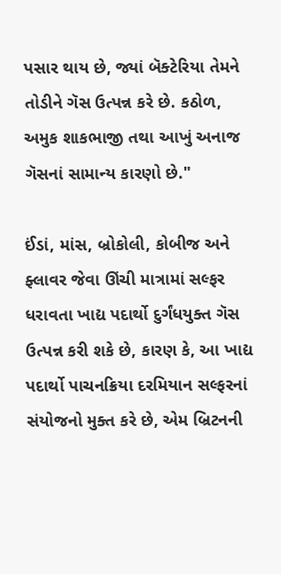પસાર થાય છે, જ્યાં બૅક્ટેરિયા તેમને તોડીને ગૅસ ઉત્પન્ન કરે છે. કઠોળ, અમુક શાકભાજી તથા આખું અનાજ ગૅસનાં સામાન્ય કારણો છે."

ઈંડાં, માંસ, બ્રોકોલી, કોબીજ અને ફ્લાવર જેવા ઊંચી માત્રામાં સલ્ફર ધરાવતા ખાદ્ય પદાર્થો દુર્ગંધયુક્ત ગૅસ ઉત્પન્ન કરી શકે છે, કારણ કે, આ ખાદ્ય પદાર્થો પાચનક્રિયા દરમિયાન સલ્ફરનાં સંયોજનો મુક્ત કરે છે, એમ બ્રિટનની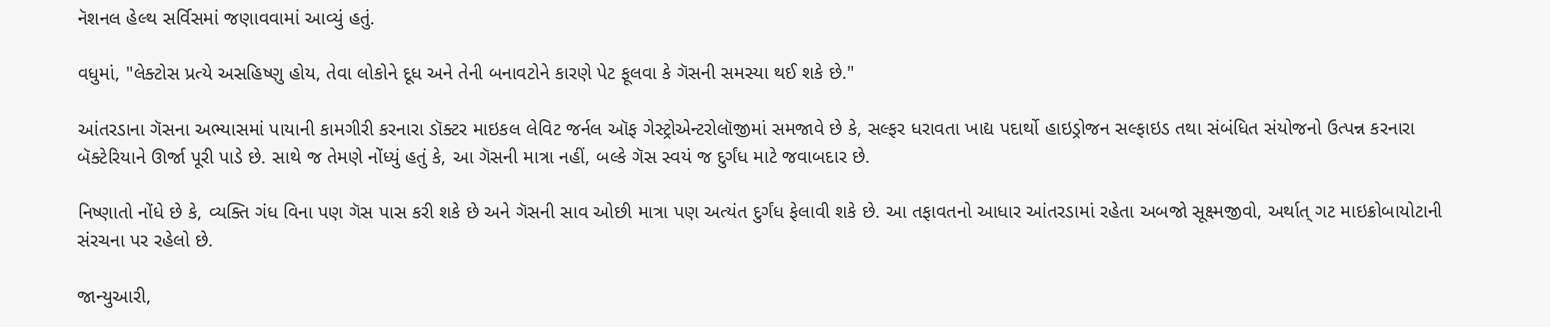નૅશનલ હેલ્થ સર્વિસમાં જણાવવામાં આવ્યું હતું.

વધુમાં, "લેક્ટોસ પ્રત્યે અસહિષ્ણુ હોય, તેવા લોકોને દૂધ અને તેની બનાવટોને કારણે પેટ ફૂલવા કે ગૅસની સમસ્યા થઈ શકે છે."

આંતરડાના ગૅસના અભ્યાસમાં પાયાની કામગીરી કરનારા ડૉક્ટર માઇકલ લેવિટ જર્નલ ઑફ ગેસ્ટ્રોએન્ટરોલૉજીમાં સમજાવે છે કે, સલ્ફર ધરાવતા ખાદ્ય પદાર્થો હાઇડ્રોજન સલ્ફાઇડ તથા સંબંધિત સંયોજનો ઉત્પન્ન કરનારા બૅક્ટેરિયાને ઊર્જા પૂરી પાડે છે. સાથે જ તેમણે નોંધ્યું હતું કે, આ ગૅસની માત્રા નહીં, બલ્કે ગૅસ સ્વયં જ દુર્ગંધ માટે જવાબદાર છે.

નિષ્ણાતો નોંધે છે કે, વ્યક્તિ ગંધ વિના પણ ગૅસ પાસ કરી શકે છે અને ગૅસની સાવ ઓછી માત્રા પણ અત્યંત દુર્ગંધ ફેલાવી શકે છે. આ તફાવતનો આધાર આંતરડામાં રહેતા અબજો સૂક્ષ્મજીવો, અર્થાત્ ગટ માઇક્રોબાયોટાની સંરચના પર રહેલો છે.

જાન્યુઆરી,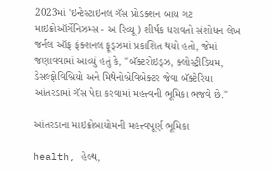2023માં 'ઇન્ટેસ્ટાઇનલ ગૅસ પ્રોડક્શન બાય ગટ માઇક્રોઑર્ગેનિઝમ્સ - અ રિવ્યૂ) શીર્ષક ધરાવતો સંશોધન લેખ જર્નલ ઑફ ફંક્શનલ ફૂડ્ઝમાં પ્રકાશિત થયો હતો, જેમાં જણાવવામાં આવ્યું હતું કે, "બૅક્ટરોઇડ્ઝ, ક્લોસ્ટ્રીડિયમ, ડેસલ્ફોવિબ્રિયો અને મિથેનોબ્રેવિબેક્ટર જેવા બૅક્ટેરિયા આંતરડામાં ગૅસ પેદા કરવામાં મહત્ત્વની ભૂમિકા ભજવે છે."

આંતરડાના માઇક્રોબાયોમની મહત્ત્વપૂર્ણ ભૂમિકા

health, હેલ્થ,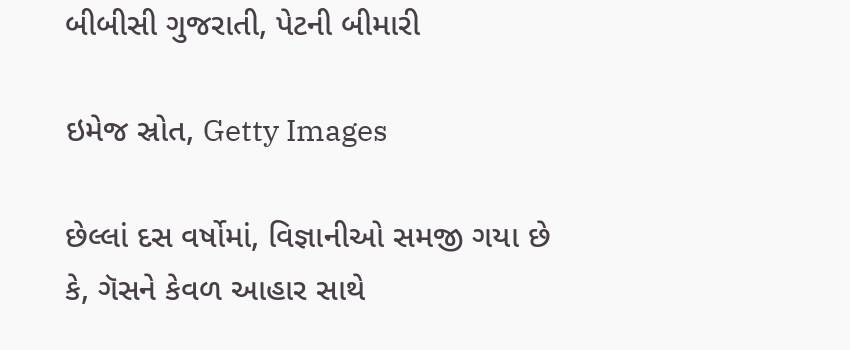બીબીસી ગુજરાતી, પેટની બીમારી

ઇમેજ સ્રોત, Getty Images

છેલ્લાં દસ વર્ષોમાં, વિજ્ઞાનીઓ સમજી ગયા છે કે, ગૅસને કેવળ આહાર સાથે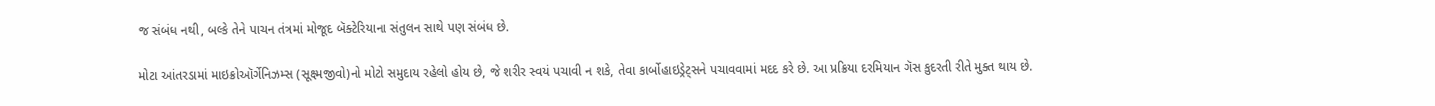જ સંબંધ નથી, બલ્કે તેને પાચન તંત્રમાં મોજૂદ બૅક્ટેરિયાના સંતુલન સાથે પણ સંબંધ છે.

મોટા આંતરડામાં માઇક્રોઑર્ગેનિઝમ્સ (સૂક્ષ્મજીવો)નો મોટો સમુદાય રહેલો હોય છે, જે શરીર સ્વયં પચાવી ન શકે, તેવા કાર્બોહાઇડ્રેટ્સને પચાવવામાં મદદ કરે છે. આ પ્રક્રિયા દરમિયાન ગૅસ કુદરતી રીતે મુક્ત થાય છે.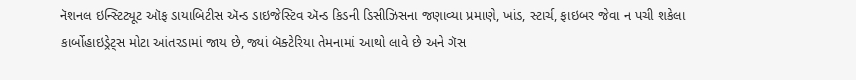નૅશનલ ઇન્સ્ટિટ્યૂટ ઑફ ડાયાબિટીસ ઍન્ડ ડાઇજેસ્ટિવ ઍન્ડ કિડની ડિસીઝિસના જણાવ્યા પ્રમાણે, ખાંડ, સ્ટાર્ચ, ફાઇબર જેવા ન પચી શકેલા કાર્બોહાઇડ્રેટ્સ મોટા આંતરડામાં જાય છે, જ્યાં બૅક્ટેરિયા તેમનામાં આથો લાવે છે અને ગૅસ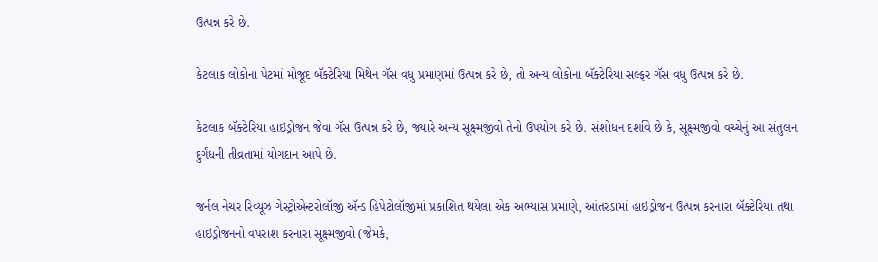ઉત્પન્ન કરે છે.

કેટલાક લોકોના પેટમાં મોજૂદ બૅક્ટેરિયા મિથેન ગૅસ વધુ પ્રમાણમાં ઉત્પન્ન કરે છે, તો અન્ય લોકોના બૅક્ટેરિયા સલ્ફર ગૅસ વધુ ઉત્પન્ન કરે છે.

કેટલાક બૅક્ટેરિયા હાઇડ્રોજન જેવા ગૅસ ઉત્પન્ન કરે છે, જ્યારે અન્ય સૂક્ષ્મજીવો તેનો ઉપયોગ કરે છે. સંશોધન દર્શાવે છે કે, સૂક્ષ્મજીવો વચ્ચેનું આ સંતુલન દુર્ગંધની તીવ્રતામાં યોગદાન આપે છે.

જર્નલ નેચર રિવ્યૂઝ ગેસ્ટ્રોએન્ટરોલૉજી ઍન્ડ હિપેટોલૉજીમાં પ્રકાશિત થયેલા એક અભ્યાસ પ્રમાણે, આંતરડામાં હાઇડ્રોજન ઉત્પન્ન કરનારા બૅક્ટેરિયા તથા હાઇડ્રોજનનો વપરાશ કરનારા સૂક્ષ્મજીવો (જેમકે,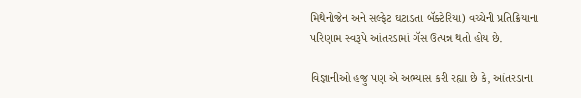મિથેનોજેન અને સલ્ફેટ ઘટાડતા બૅક્ટેરિયા) વચ્ચેની પ્રતિક્રિયાના પરિણામ સ્વરૂપે આંતરડામાં ગૅસ ઉત્પન્ન થતો હોય છે.

વિજ્ઞાનીઓ હજુ પણ એ અભ્યાસ કરી રહ્યા છે કે, આંતરડાના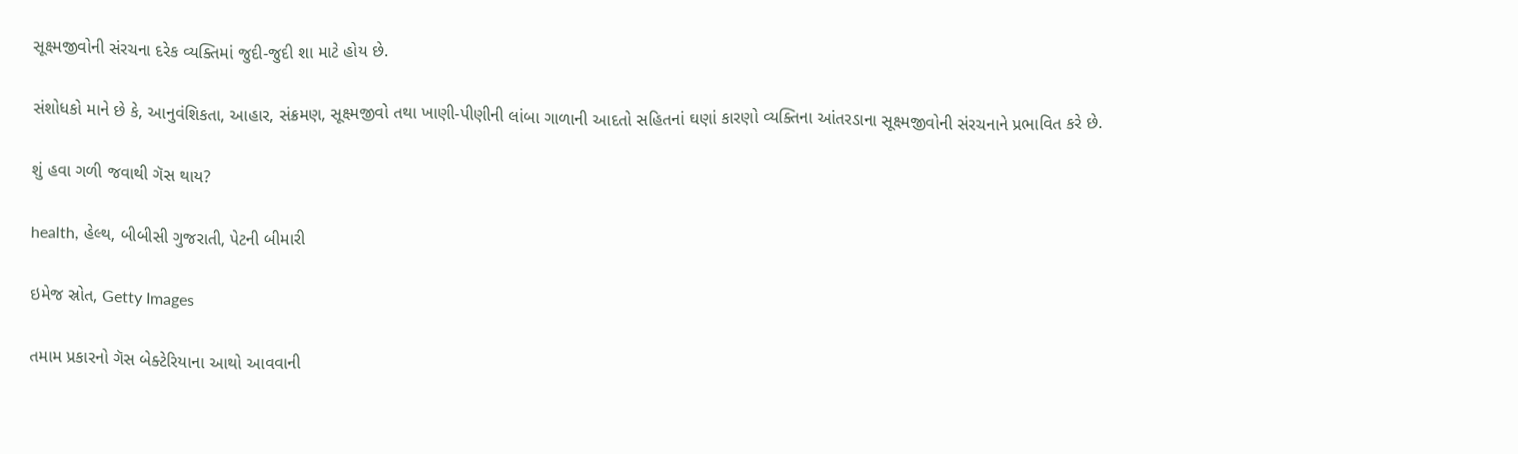સૂક્ષ્મજીવોની સંરચના દરેક વ્યક્તિમાં જુદી-જુદી શા માટે હોય છે.

સંશોધકો માને છે કે, આનુવંશિકતા, આહાર, સંક્રમણ, સૂક્ષ્મજીવો તથા ખાણી-પીણીની લાંબા ગાળાની આદતો સહિતનાં ઘણાં કારણો વ્યક્તિના આંતરડાના સૂક્ષ્મજીવોની સંરચનાને પ્રભાવિત કરે છે.

શું હવા ગળી જવાથી ગૅસ થાય?

health, હેલ્થ, બીબીસી ગુજરાતી, પેટની બીમારી

ઇમેજ સ્રોત, Getty Images

તમામ પ્રકારનો ગૅસ બેક્ટેરિયાના આથો આવવાની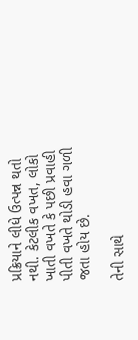પ્રક્રિયાને લીધે ઉત્પન્ન થતો નથી. કેટલીક વખત, લોકો ખાતી વખતે કે પછી પ્રવાહી પીતી વખતે થોડી હવા ગળી જતા હોય છે.

તેની સાથે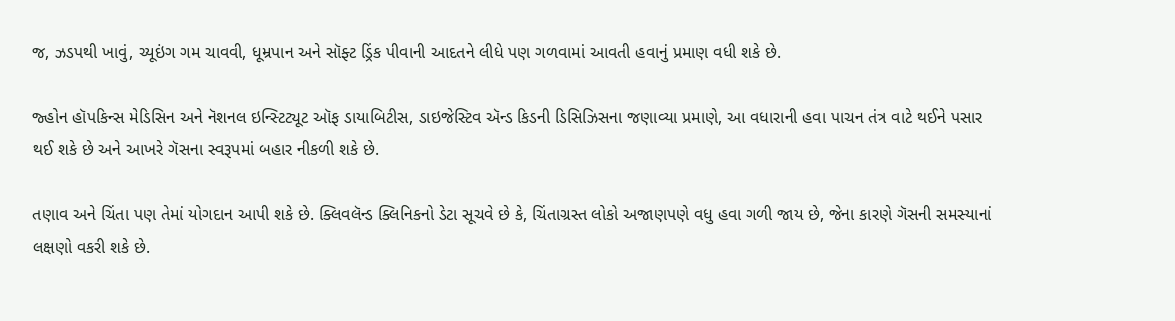જ, ઝડપથી ખાવું, ચ્યૂઇંગ ગમ ચાવવી, ધૂમ્રપાન અને સૉફ્ટ ડ્રિંક પીવાની આદતને લીધે પણ ગળવામાં આવતી હવાનું પ્રમાણ વધી શકે છે.

જ્હોન હૉપકિન્સ મેડિસિન અને નૅશનલ ઇન્સ્ટિટ્યૂટ ઑફ ડાયાબિટીસ, ડાઇજેસ્ટિવ ઍન્ડ કિડની ડિસિઝિસના જણાવ્યા પ્રમાણે, આ વધારાની હવા પાચન તંત્ર વાટે થઈને પસાર થઈ શકે છે અને આખરે ગૅસના સ્વરૂપમાં બહાર નીકળી શકે છે.

તણાવ અને ચિંતા પણ તેમાં યોગદાન આપી શકે છે. ક્લિવલૅન્ડ ક્લિનિકનો ડેટા સૂચવે છે કે, ચિંતાગ્રસ્ત લોકો અજાણપણે વધુ હવા ગળી જાય છે, જેના કારણે ગૅસની સમસ્યાનાં લક્ષણો વકરી શકે છે.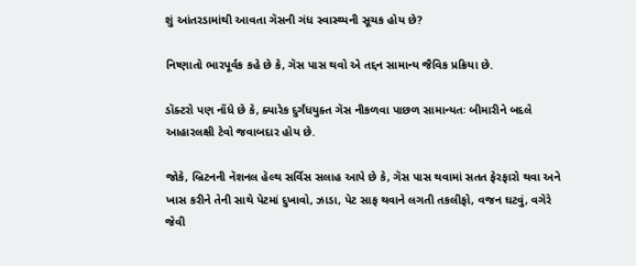શું આંતરડામાંથી આવતા ગૅસની ગંધ સ્વાસ્થ્યની સૂચક હોય છે?

નિષ્ણાતો ભારપૂર્વક કહે છે કે, ગૅસ પાસ થવો એ તદ્દન સામાન્ય જૈવિક પ્રક્રિયા છે.

ડૉક્ટરો પણ નોંધે છે કે, ક્યારેક દુર્ગંધયુક્ત ગૅસ નીકળવા પાછળ સામાન્યતઃ બીમારીને બદલે આહારલક્ષી ટેવો જવાબદાર હોય છે.

જોકે, બ્રિટનની નૅશનલ હૅલ્થ સર્વિસ સલાહ આપે છે કે, ગૅસ પાસ થવામાં સતત ફેરફારો થવા અને ખાસ કરીને તેની સાથે પેટમાં દુખાવો, ઝાડા, પેટ સાફ થવાને લગતી તકલીફો, વજન ઘટવું, વગેરે જેવી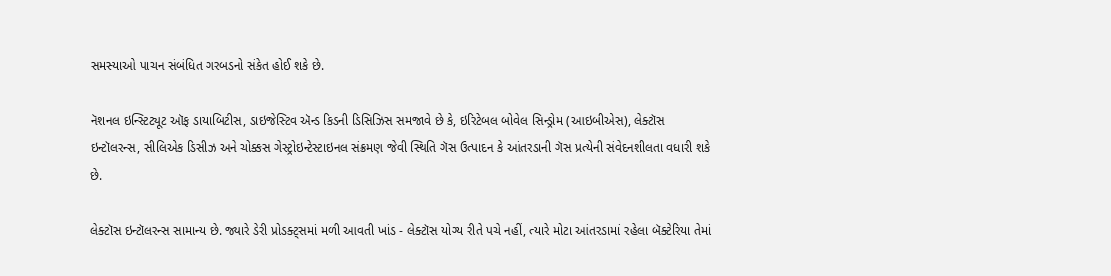સમસ્યાઓ પાચન સંબંધિત ગરબડનો સંકેત હોઈ શકે છે.

નૅશનલ ઇન્સ્ટિટ્યૂટ ઑફ ડાયાબિટીસ, ડાઇજેસ્ટિવ ઍન્ડ કિડની ડિસિઝિસ સમજાવે છે કે, ઇરિટેબલ બોવેલ સિન્ડ્રોમ (આઇબીએસ), લેક્ટૉસ ઇન્ટૉલરન્સ, સીલિએક ડિસીઝ અને ચોક્કસ ગેસ્ટ્રોઇન્ટેસ્ટાઇનલ સંક્રમણ જેવી સ્થિતિ ગૅસ ઉત્પાદન કે આંતરડાની ગૅસ પ્રત્યેની સંવેદનશીલતા વધારી શકે છે.

લેક્ટૉસ ઇન્ટૉલરન્સ સામાન્ય છે. જ્યારે ડેરી પ્રોડક્ટ્સમાં મળી આવતી ખાંડ - લેક્ટૉસ યોગ્ય રીતે પચે નહીં, ત્યારે મોટા આંતરડામાં રહેલા બૅક્ટેરિયા તેમાં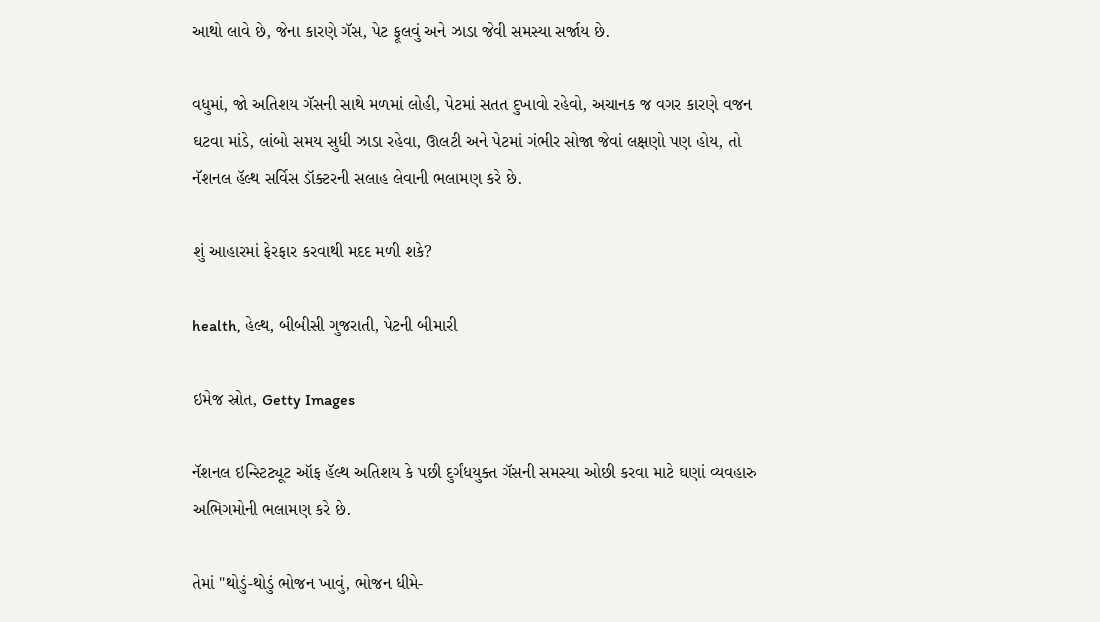આથો લાવે છે, જેના કારણે ગૅસ, પેટ ફૂલવું અને ઝાડા જેવી સમસ્યા સર્જાય છે.

વધુમાં, જો અતિશય ગૅસની સાથે મળમાં લોહી, પેટમાં સતત દુખાવો રહેવો, અચાનક જ વગર કારણે વજન ઘટવા માંડે, લાંબો સમય સુધી ઝાડા રહેવા, ઊલટી અને પેટમાં ગંભીર સોજા જેવાં લક્ષણો પણ હોય, તો નૅશનલ હૅલ્થ સર્વિસ ડૉક્ટરની સલાહ લેવાની ભલામણ કરે છે.

શું આહારમાં ફેરફાર કરવાથી મદદ મળી શકે?

health, હેલ્થ, બીબીસી ગુજરાતી, પેટની બીમારી

ઇમેજ સ્રોત, Getty Images

નૅશનલ ઇન્સ્ટિટ્યૂટ ઑફ હૅલ્થ અતિશય કે પછી દુર્ગંધયુક્ત ગૅસની સમસ્યા ઓછી કરવા માટે ઘણાં વ્યવહારુ અભિગમોની ભલામણ કરે છે.

તેમાં "થોડું-થોડું ભોજન ખાવું, ભોજન ધીમે-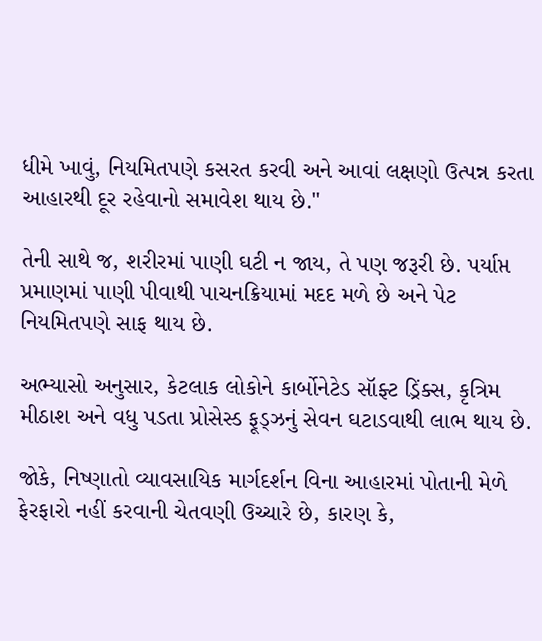ધીમે ખાવું, નિયમિતપણે કસરત કરવી અને આવાં લક્ષણો ઉત્પન્ન કરતા આહારથી દૂર રહેવાનો સમાવેશ થાય છે."

તેની સાથે જ, શરીરમાં પાણી ઘટી ન જાય, તે પણ જરૂરી છે. પર્યાપ્ત પ્રમાણમાં પાણી પીવાથી પાચનક્રિયામાં મદદ મળે છે અને પેટ નિયમિતપણે સાફ થાય છે.

અભ્યાસો અનુસાર, કેટલાક લોકોને કાર્બોનેટેડ સૉફ્ટ ડ્રિંક્સ, કૃત્રિમ મીઠાશ અને વધુ પડતા પ્રોસેસ્ડ ફૂડ્ઝનું સેવન ઘટાડવાથી લાભ થાય છે.

જોકે, નિષ્ણાતો વ્યાવસાયિક માર્ગદર્શન વિના આહારમાં પોતાની મેળે ફેરફારો નહીં કરવાની ચેતવણી ઉચ્ચારે છે, કારણ કે,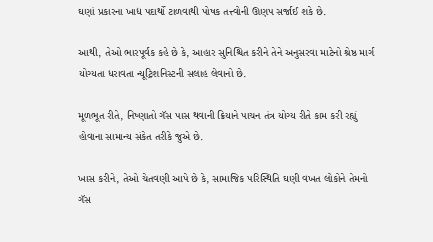ઘણાં પ્રકારના ખાદ્ય પદાર્થો ટાળવાથી પોષક તત્ત્વોની ઊણપ સર્જાઈ શકે છે.

આથી, તેઓ ભારપૂર્વક કહે છે કે, આહાર સુનિશ્ચિત કરીને તેને અનુસરવા માટેનો શ્રેષ્ઠ માર્ગ યોગ્યતા ધરાવતા ન્યૂટ્રિશનિસ્ટની સલાહ લેવાનો છે.

મૂળભૂત રીતે, નિષ્ણાતો ગૅસ પાસ થવાની ક્રિયાને પાચન તંત્ર યોગ્ય રીતે કામ કરી રહ્યું હોવાના સામાન્ય સંકેત તરીકે જુએ છે.

ખાસ કરીને, તેઓ ચેતવણી આપે છે કે, સામાજિક પરિસ્થિતિ ઘણી વખત લોકોને તેમનો ગૅસ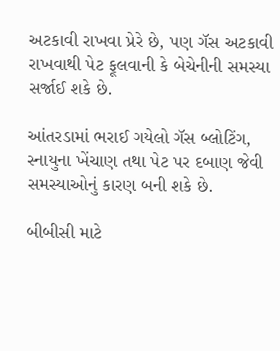અટકાવી રાખવા પ્રેરે છે, પણ ગૅસ અટકાવી રાખવાથી પેટ ફૂલવાની કે બેચેનીની સમસ્યા સર્જાઈ શકે છે.

આંતરડામાં ભરાઈ ગયેલો ગૅસ બ્લોટિંગ, સ્નાયુના ખેંચાણ તથા પેટ પર દબાણ જેવી સમસ્યાઓનું કારણ બની શકે છે.

બીબીસી માટે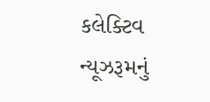કલેક્ટિવ ન્યૂઝરૂમનું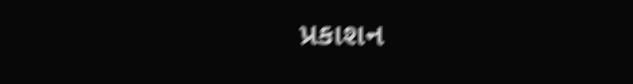પ્રકાશન